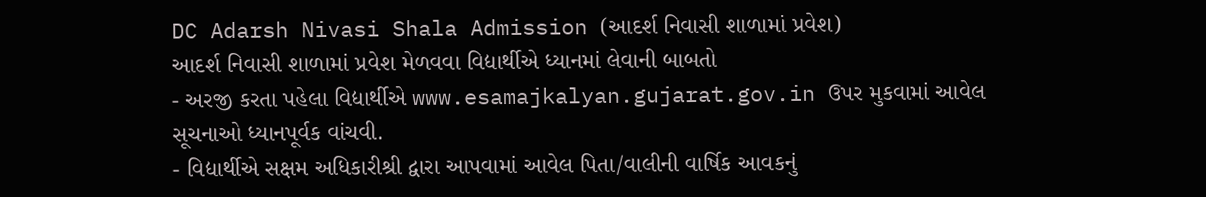DC Adarsh Nivasi Shala Admission (આદર્શ નિવાસી શાળામાં પ્રવેશ)
આદર્શ નિવાસી શાળામાં પ્રવેશ મેળવવા વિદ્યાર્થીએ ધ્યાનમાં લેવાની બાબતો
- અરજી કરતા પહેલા વિદ્યાર્થીએ www.esamajkalyan.gujarat.gov.in ઉપર મુકવામાં આવેલ સૂચનાઓ ધ્યાનપૂર્વક વાંચવી.
- વિદ્યાર્થીએ સક્ષમ અધિકારીશ્રી દ્વારા આપવામાં આવેલ પિતા/વાલીની વાર્ષિક આવકનું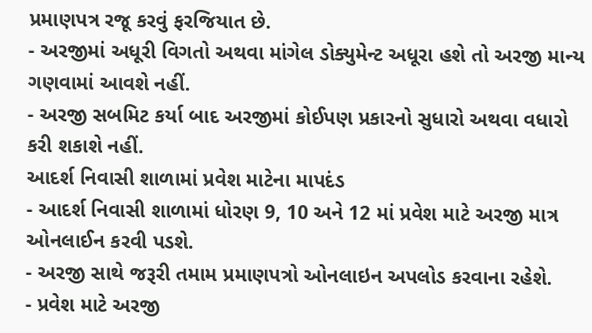પ્રમાણપત્ર રજૂ કરવું ફરજિયાત છે.
- અરજીમાં અધૂરી વિગતો અથવા માંગેલ ડોક્યુમેન્ટ અધૂરા હશે તો અરજી માન્ય ગણવામાં આવશે નહીં.
- અરજી સબમિટ કર્યા બાદ અરજીમાં કોઈપણ પ્રકારનો સુધારો અથવા વધારો કરી શકાશે નહીં.
આદર્શ નિવાસી શાળામાં પ્રવેશ માટેના માપદંડ
- આદર્શ નિવાસી શાળામાં ધોરણ 9, 10 અને 12 માં પ્રવેશ માટે અરજી માત્ર ઓનલાઈન કરવી પડશે.
- અરજી સાથે જરૂરી તમામ પ્રમાણપત્રો ઓનલાઇન અપલોડ કરવાના રહેશે.
- પ્રવેશ માટે અરજી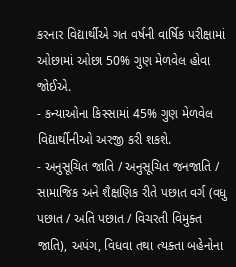કરનાર વિદ્યાર્થીએ ગત વર્ષની વાર્ષિક પરીક્ષામાં ઓછામાં ઓછા 50% ગુણ મેળવેલ હોવા જોઈએ.
- કન્યાઓના કિસ્સામાં 45% ગુણ મેળવેલ વિદ્યાર્થીનીઓ અરજી કરી શકશે.
- અનુસૂચિત જાતિ / અનુસૂચિત જનજાતિ / સામાજિક અને શૈક્ષણિક રીતે પછાત વર્ગ (વધુ પછાત / અતિ પછાત / વિચરતી વિમુક્ત જાતિ), અપંગ, વિધવા તથા ત્યક્તા બહેનોના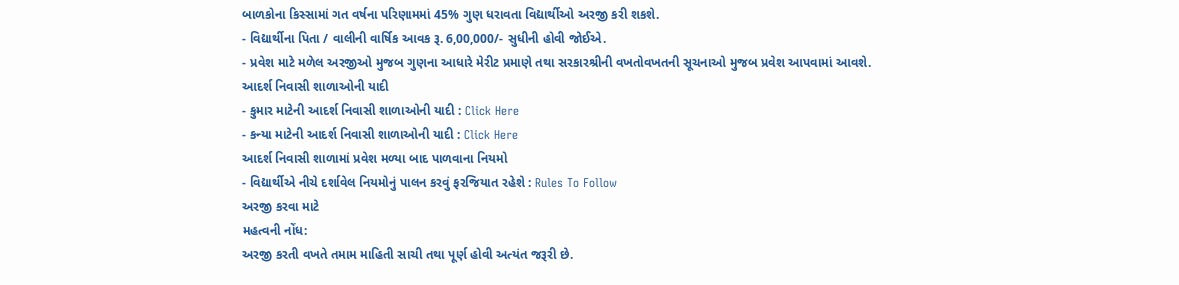બાળકોના કિસ્સામાં ગત વર્ષના પરિણામમાં 45% ગુણ ધરાવતા વિદ્યાર્થીઓ અરજી કરી શકશે.
- વિદ્યાર્થીના પિતા / વાલીની વાર્ષિક આવક રૂ. 6,00,000/- સુધીની હોવી જોઈએ.
- પ્રવેશ માટે મળેલ અરજીઓ મુજબ ગુણના આધારે મેરીટ પ્રમાણે તથા સરકારશ્રીની વખતોવખતની સૂચનાઓ મુજબ પ્રવેશ આપવામાં આવશે.
આદર્શ નિવાસી શાળાઓની યાદી
- કુમાર માટેની આદર્શ નિવાસી શાળાઓની યાદી : Click Here
- કન્યા માટેની આદર્શ નિવાસી શાળાઓની યાદી : Click Here
આદર્શ નિવાસી શાળામાં પ્રવેશ મળ્યા બાદ પાળવાના નિયમો
- વિદ્યાર્થીએ નીચે દર્શાવેલ નિયમોનું પાલન કરવું ફરજિયાત રહેશે : Rules To Follow
અરજી કરવા માટે
મહત્વની નોંધ:
અરજી કરતી વખતે તમામ માહિતી સાચી તથા પૂર્ણ હોવી અત્યંત જરૂરી છે.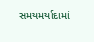સમયમર્યાદામાં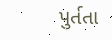પુર્તતા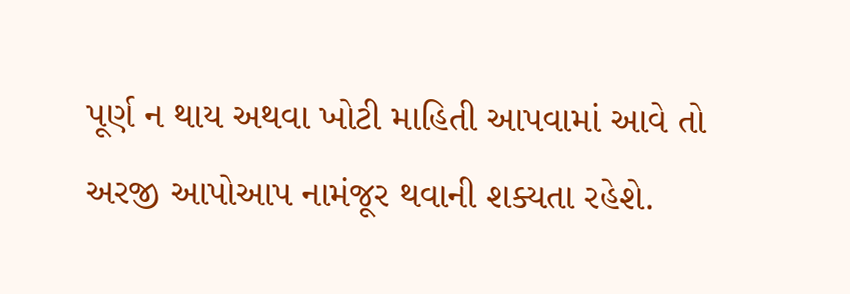પૂર્ણ ન થાય અથવા ખોટી માહિતી આપવામાં આવે તો
અરજી આપોઆપ નામંજૂર થવાની શક્યતા રહેશે.